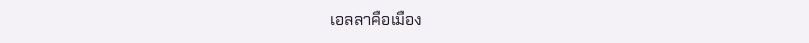เอลลาคือเมือง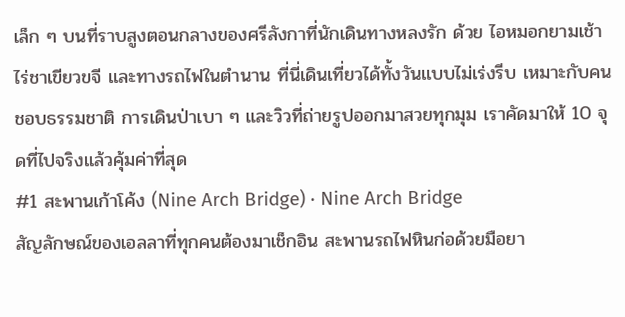เล็ก ๆ บนที่ราบสูงตอนกลางของศรีลังกาที่นักเดินทางหลงรัก ด้วย ไอหมอกยามเช้า ไร่ชาเขียวขจี และทางรถไฟในตำนาน ที่นี่เดินเที่ยวได้ทั้งวันแบบไม่เร่งรีบ เหมาะกับคนชอบธรรมชาติ การเดินป่าเบา ๆ และวิวที่ถ่ายรูปออกมาสวยทุกมุม เราคัดมาให้ 10 จุดที่ไปจริงแล้วคุ้มค่าที่สุด
#1 สะพานเก้าโค้ง (Nine Arch Bridge) · Nine Arch Bridge
สัญลักษณ์ของเอลลาที่ทุกคนต้องมาเช็กอิน สะพานรถไฟหินก่อด้วยมือยา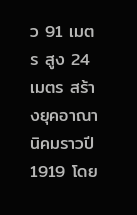ว 91 เมตร สูง 24 เมตร สร้างยุคอาณานิคมราวปี 1919 โดย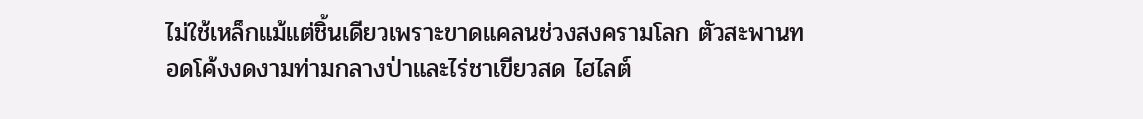ไม่ใช้เหล็กแม้แต่ชิ้นเดียวเพราะขาดแคลนช่วงสงครามโลก ตัวสะพานทอดโค้งงดงามท่ามกลางป่าและไร่ชาเขียวสด ไฮไลต์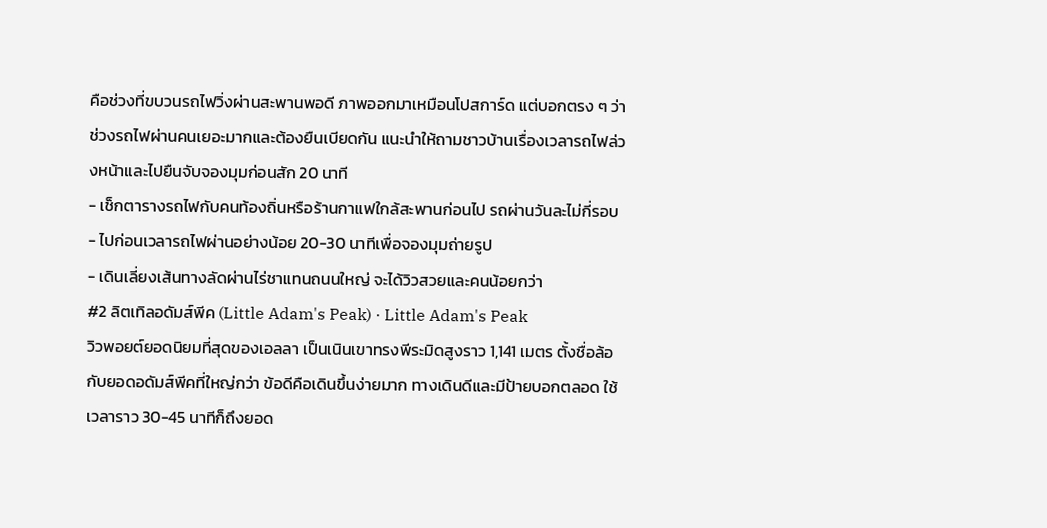คือช่วงที่ขบวนรถไฟวิ่งผ่านสะพานพอดี ภาพออกมาเหมือนโปสการ์ด แต่บอกตรง ๆ ว่าช่วงรถไฟผ่านคนเยอะมากและต้องยืนเบียดกัน แนะนำให้ถามชาวบ้านเรื่องเวลารถไฟล่วงหน้าและไปยืนจับจองมุมก่อนสัก 20 นาที
- เช็กตารางรถไฟกับคนท้องถิ่นหรือร้านกาแฟใกล้สะพานก่อนไป รถผ่านวันละไม่กี่รอบ
- ไปก่อนเวลารถไฟผ่านอย่างน้อย 20-30 นาทีเพื่อจองมุมถ่ายรูป
- เดินเลี่ยงเส้นทางลัดผ่านไร่ชาแทนถนนใหญ่ จะได้วิวสวยและคนน้อยกว่า
#2 ลิตเทิลอดัมส์พีค (Little Adam's Peak) · Little Adam's Peak
วิวพอยต์ยอดนิยมที่สุดของเอลลา เป็นเนินเขาทรงพีระมิดสูงราว 1,141 เมตร ตั้งชื่อล้อกับยอดอดัมส์พีคที่ใหญ่กว่า ข้อดีคือเดินขึ้นง่ายมาก ทางเดินดีและมีป้ายบอกตลอด ใช้เวลาราว 30-45 นาทีก็ถึงยอด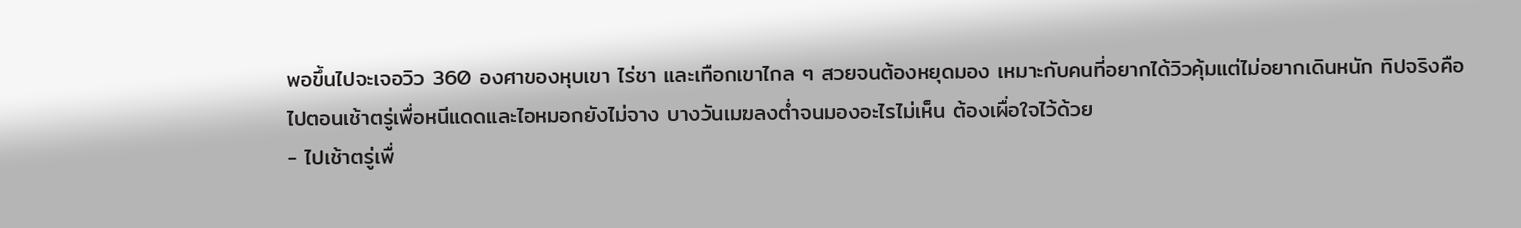พอขึ้นไปจะเจอวิว 360 องศาของหุบเขา ไร่ชา และเทือกเขาไกล ๆ สวยจนต้องหยุดมอง เหมาะกับคนที่อยากได้วิวคุ้มแต่ไม่อยากเดินหนัก ทิปจริงคือไปตอนเช้าตรู่เพื่อหนีแดดและไอหมอกยังไม่จาง บางวันเมฆลงต่ำจนมองอะไรไม่เห็น ต้องเผื่อใจไว้ด้วย
- ไปเช้าตรู่เพื่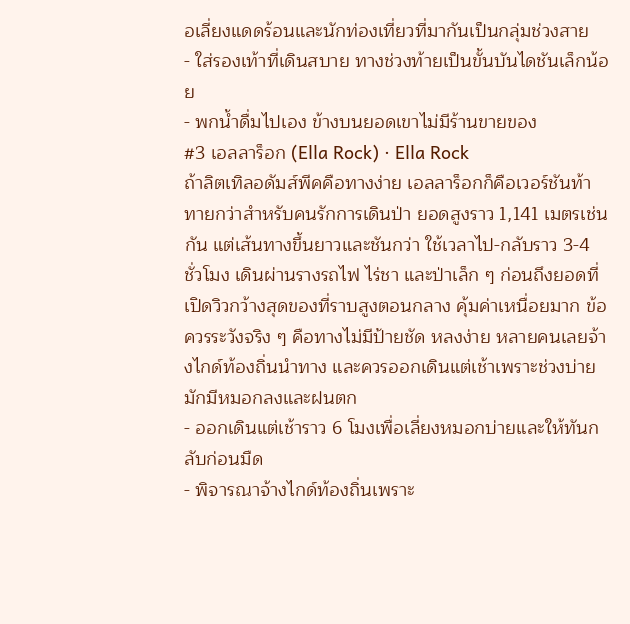อเลี่ยงแดดร้อนและนักท่องเที่ยวที่มากันเป็นกลุ่มช่วงสาย
- ใส่รองเท้าที่เดินสบาย ทางช่วงท้ายเป็นขั้นบันไดชันเล็กน้อย
- พกน้ำดื่มไปเอง ข้างบนยอดเขาไม่มีร้านขายของ
#3 เอลลาร็อก (Ella Rock) · Ella Rock
ถ้าลิตเทิลอดัมส์พีคคือทางง่าย เอลลาร็อกก็คือเวอร์ชันท้าทายกว่าสำหรับคนรักการเดินป่า ยอดสูงราว 1,141 เมตรเช่นกัน แต่เส้นทางขึ้นยาวและชันกว่า ใช้เวลาไป-กลับราว 3-4 ชั่วโมง เดินผ่านรางรถไฟ ไร่ชา และป่าเล็ก ๆ ก่อนถึงยอดที่เปิดวิวกว้างสุดของที่ราบสูงตอนกลาง คุ้มค่าเหนื่อยมาก ข้อควรระวังจริง ๆ คือทางไม่มีป้ายชัด หลงง่าย หลายคนเลยจ้างไกด์ท้องถิ่นนำทาง และควรออกเดินแต่เช้าเพราะช่วงบ่ายมักมีหมอกลงและฝนตก
- ออกเดินแต่เช้าราว 6 โมงเพื่อเลี่ยงหมอกบ่ายและให้ทันกลับก่อนมืด
- พิจารณาจ้างไกด์ท้องถิ่นเพราะ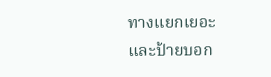ทางแยกเยอะและป้ายบอก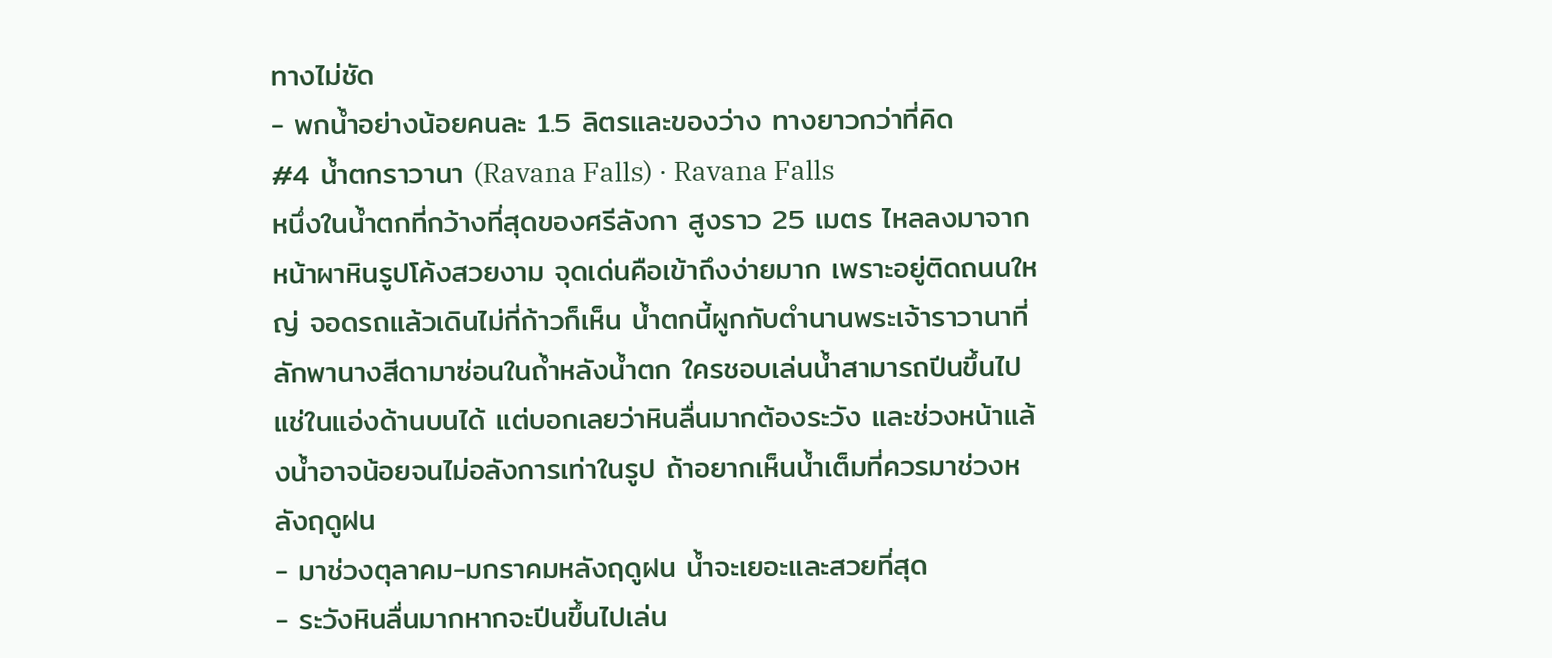ทางไม่ชัด
- พกน้ำอย่างน้อยคนละ 1.5 ลิตรและของว่าง ทางยาวกว่าที่คิด
#4 น้ำตกราวานา (Ravana Falls) · Ravana Falls
หนึ่งในน้ำตกที่กว้างที่สุดของศรีลังกา สูงราว 25 เมตร ไหลลงมาจากหน้าผาหินรูปโค้งสวยงาม จุดเด่นคือเข้าถึงง่ายมาก เพราะอยู่ติดถนนใหญ่ จอดรถแล้วเดินไม่กี่ก้าวก็เห็น น้ำตกนี้ผูกกับตำนานพระเจ้าราวานาที่ลักพานางสีดามาซ่อนในถ้ำหลังน้ำตก ใครชอบเล่นน้ำสามารถปีนขึ้นไปแช่ในแอ่งด้านบนได้ แต่บอกเลยว่าหินลื่นมากต้องระวัง และช่วงหน้าแล้งน้ำอาจน้อยจนไม่อลังการเท่าในรูป ถ้าอยากเห็นน้ำเต็มที่ควรมาช่วงหลังฤดูฝน
- มาช่วงตุลาคม-มกราคมหลังฤดูฝน น้ำจะเยอะและสวยที่สุด
- ระวังหินลื่นมากหากจะปีนขึ้นไปเล่น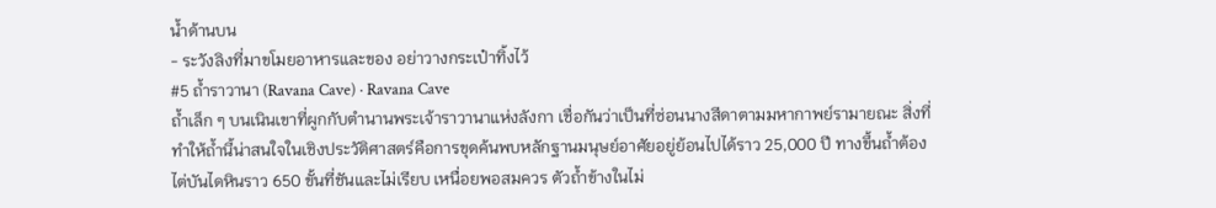น้ำด้านบน
- ระวังลิงที่มาขโมยอาหารและของ อย่าวางกระเป๋าทิ้งไว้
#5 ถ้ำราวานา (Ravana Cave) · Ravana Cave
ถ้ำเล็ก ๆ บนเนินเขาที่ผูกกับตำนานพระเจ้าราวานาแห่งลังกา เชื่อกันว่าเป็นที่ซ่อนนางสีดาตามมหากาพย์รามายณะ สิ่งที่ทำให้ถ้ำนี้น่าสนใจในเชิงประวัติศาสตร์คือการขุดค้นพบหลักฐานมนุษย์อาศัยอยู่ย้อนไปได้ราว 25,000 ปี ทางขึ้นถ้ำต้องไต่บันไดหินราว 650 ขั้นที่ชันและไม่เรียบ เหนื่อยพอสมควร ตัวถ้ำข้างในไม่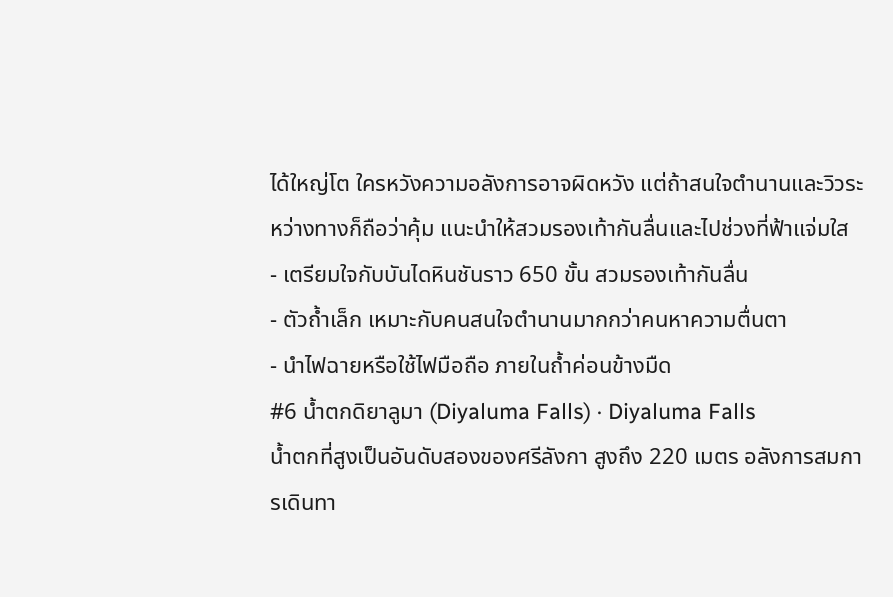ได้ใหญ่โต ใครหวังความอลังการอาจผิดหวัง แต่ถ้าสนใจตำนานและวิวระหว่างทางก็ถือว่าคุ้ม แนะนำให้สวมรองเท้ากันลื่นและไปช่วงที่ฟ้าแจ่มใส
- เตรียมใจกับบันไดหินชันราว 650 ขั้น สวมรองเท้ากันลื่น
- ตัวถ้ำเล็ก เหมาะกับคนสนใจตำนานมากกว่าคนหาความตื่นตา
- นำไฟฉายหรือใช้ไฟมือถือ ภายในถ้ำค่อนข้างมืด
#6 น้ำตกดิยาลูมา (Diyaluma Falls) · Diyaluma Falls
น้ำตกที่สูงเป็นอันดับสองของศรีลังกา สูงถึง 220 เมตร อลังการสมการเดินทา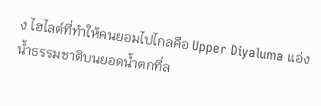ง ไฮไลต์ที่ทำให้คนยอมไปไกลคือ Upper Diyaluma แอ่งน้ำธรรมชาติบนยอดน้ำตกที่ล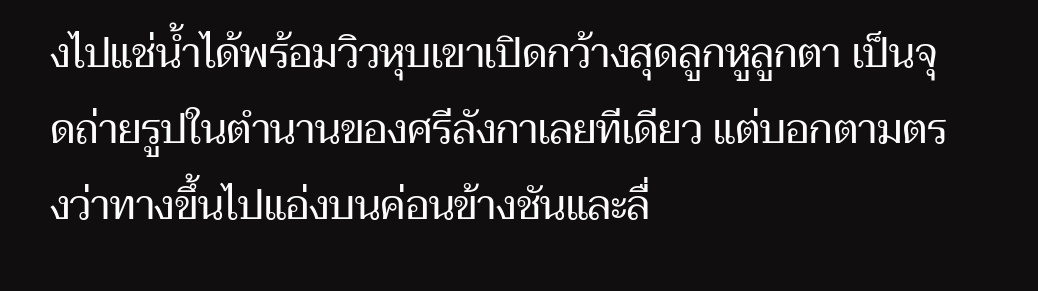งไปแช่น้ำได้พร้อมวิวหุบเขาเปิดกว้างสุดลูกหูลูกตา เป็นจุดถ่ายรูปในตำนานของศรีลังกาเลยทีเดียว แต่บอกตามตรงว่าทางขึ้นไปแอ่งบนค่อนข้างชันและลื่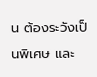น ต้องระวังเป็นพิเศษ และ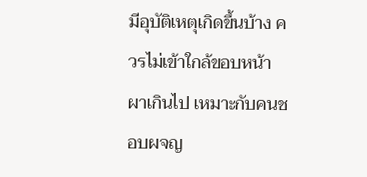มีอุบัติเหตุเกิดขึ้นบ้าง ควรไม่เข้าใกล้ขอบหน้าผาเกินไป เหมาะกับคนชอบผจญ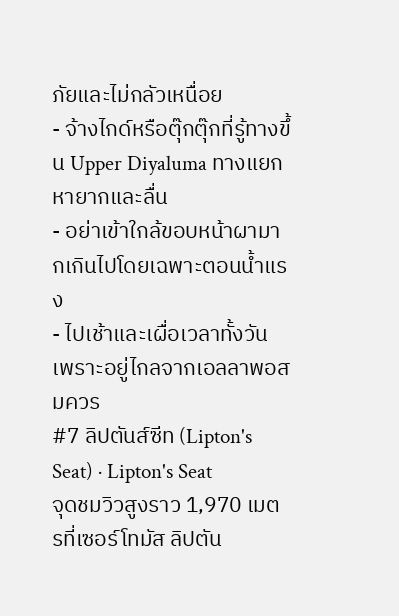ภัยและไม่กลัวเหนื่อย
- จ้างไกด์หรือตุ๊กตุ๊กที่รู้ทางขึ้น Upper Diyaluma ทางแยกหายากและลื่น
- อย่าเข้าใกล้ขอบหน้าผามากเกินไปโดยเฉพาะตอนน้ำแรง
- ไปเช้าและเผื่อเวลาทั้งวัน เพราะอยู่ไกลจากเอลลาพอสมควร
#7 ลิปตันส์ซีท (Lipton's Seat) · Lipton's Seat
จุดชมวิวสูงราว 1,970 เมตรที่เซอร์โทมัส ลิปตัน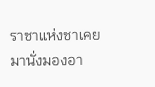ราชาแห่งชาเคยมานั่งมองอา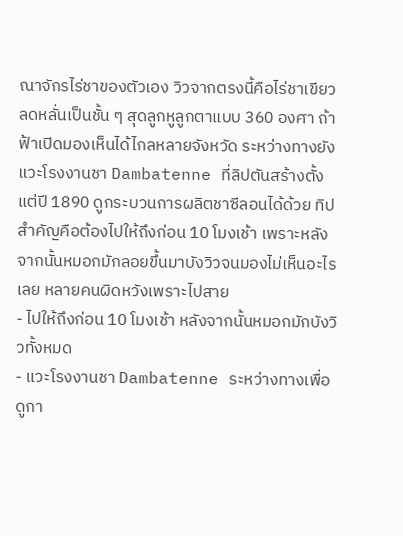ณาจักรไร่ชาของตัวเอง วิวจากตรงนี้คือไร่ชาเขียวลดหลั่นเป็นชั้น ๆ สุดลูกหูลูกตาแบบ 360 องศา ถ้าฟ้าเปิดมองเห็นได้ไกลหลายจังหวัด ระหว่างทางยังแวะโรงงานชา Dambatenne ที่ลิปตันสร้างตั้งแต่ปี 1890 ดูกระบวนการผลิตชาซีลอนได้ด้วย ทิปสำคัญคือต้องไปให้ถึงก่อน 10 โมงเช้า เพราะหลังจากนั้นหมอกมักลอยขึ้นมาบังวิวจนมองไม่เห็นอะไรเลย หลายคนผิดหวังเพราะไปสาย
- ไปให้ถึงก่อน 10 โมงเช้า หลังจากนั้นหมอกมักบังวิวทั้งหมด
- แวะโรงงานชา Dambatenne ระหว่างทางเพื่อดูกา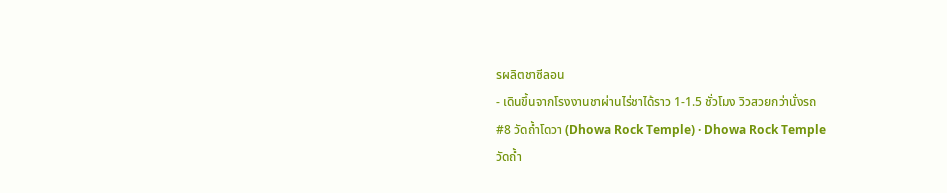รผลิตชาซีลอน
- เดินขึ้นจากโรงงานชาผ่านไร่ชาได้ราว 1-1.5 ชั่วโมง วิวสวยกว่านั่งรถ
#8 วัดถ้ำโดวา (Dhowa Rock Temple) · Dhowa Rock Temple
วัดถ้ำ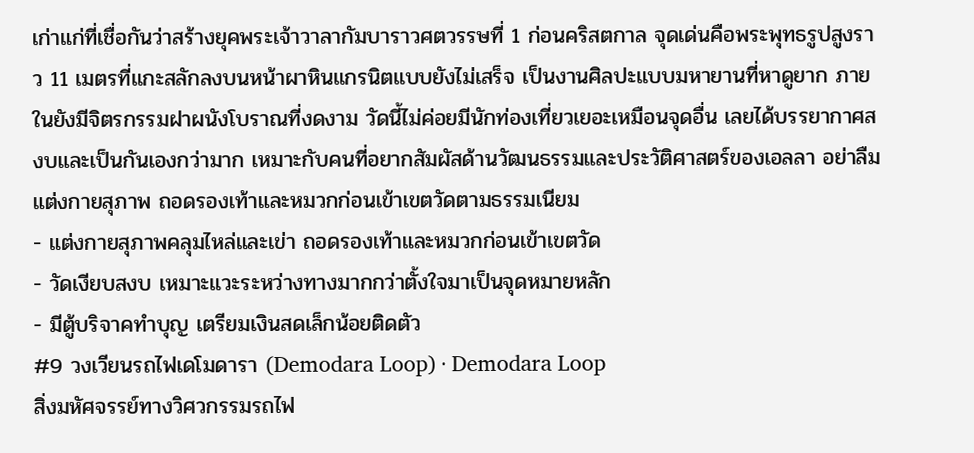เก่าแก่ที่เชื่อกันว่าสร้างยุคพระเจ้าวาลากัมบาราวศตวรรษที่ 1 ก่อนคริสตกาล จุดเด่นคือพระพุทธรูปสูงราว 11 เมตรที่แกะสลักลงบนหน้าผาหินแกรนิตแบบยังไม่เสร็จ เป็นงานศิลปะแบบมหายานที่หาดูยาก ภายในยังมีจิตรกรรมฝาผนังโบราณที่งดงาม วัดนี้ไม่ค่อยมีนักท่องเที่ยวเยอะเหมือนจุดอื่น เลยได้บรรยากาศสงบและเป็นกันเองกว่ามาก เหมาะกับคนที่อยากสัมผัสด้านวัฒนธรรมและประวัติศาสตร์ของเอลลา อย่าลืมแต่งกายสุภาพ ถอดรองเท้าและหมวกก่อนเข้าเขตวัดตามธรรมเนียม
- แต่งกายสุภาพคลุมไหล่และเข่า ถอดรองเท้าและหมวกก่อนเข้าเขตวัด
- วัดเงียบสงบ เหมาะแวะระหว่างทางมากกว่าตั้งใจมาเป็นจุดหมายหลัก
- มีตู้บริจาคทำบุญ เตรียมเงินสดเล็กน้อยติดตัว
#9 วงเวียนรถไฟเดโมดารา (Demodara Loop) · Demodara Loop
สิ่งมหัศจรรย์ทางวิศวกรรมรถไฟ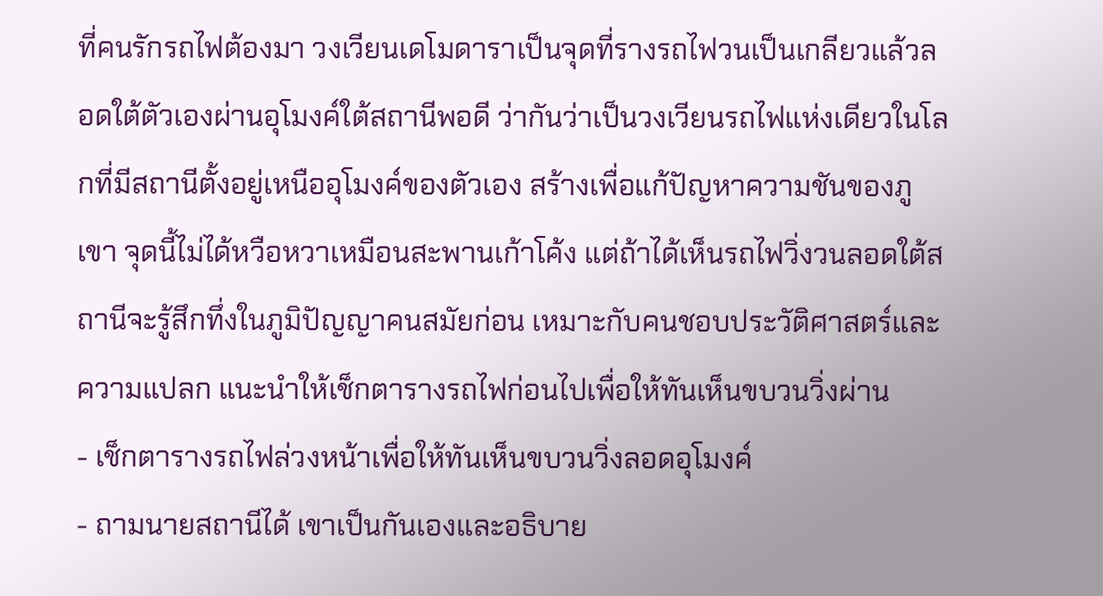ที่คนรักรถไฟต้องมา วงเวียนเดโมดาราเป็นจุดที่รางรถไฟวนเป็นเกลียวแล้วลอดใต้ตัวเองผ่านอุโมงค์ใต้สถานีพอดี ว่ากันว่าเป็นวงเวียนรถไฟแห่งเดียวในโลกที่มีสถานีตั้งอยู่เหนืออุโมงค์ของตัวเอง สร้างเพื่อแก้ปัญหาความชันของภูเขา จุดนี้ไม่ได้หวือหวาเหมือนสะพานเก้าโค้ง แต่ถ้าได้เห็นรถไฟวิ่งวนลอดใต้สถานีจะรู้สึกทึ่งในภูมิปัญญาคนสมัยก่อน เหมาะกับคนชอบประวัติศาสตร์และความแปลก แนะนำให้เช็กตารางรถไฟก่อนไปเพื่อให้ทันเห็นขบวนวิ่งผ่าน
- เช็กตารางรถไฟล่วงหน้าเพื่อให้ทันเห็นขบวนวิ่งลอดอุโมงค์
- ถามนายสถานีได้ เขาเป็นกันเองและอธิบาย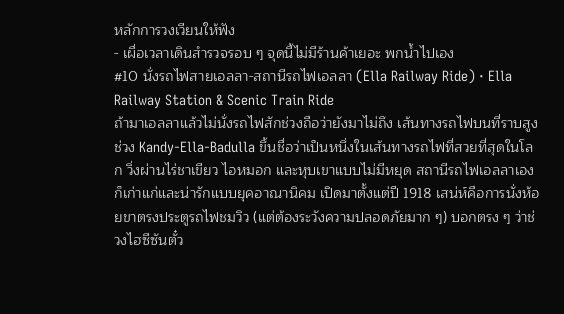หลักการวงเวียนให้ฟัง
- เผื่อเวลาเดินสำรวจรอบ ๆ จุดนี้ไม่มีร้านค้าเยอะ พกน้ำไปเอง
#10 นั่งรถไฟสายเอลลา-สถานีรถไฟเอลลา (Ella Railway Ride) · Ella Railway Station & Scenic Train Ride
ถ้ามาเอลลาแล้วไม่นั่งรถไฟสักช่วงถือว่ายังมาไม่ถึง เส้นทางรถไฟบนที่ราบสูงช่วง Kandy-Ella-Badulla ขึ้นชื่อว่าเป็นหนึ่งในเส้นทางรถไฟที่สวยที่สุดในโลก วิ่งผ่านไร่ชาเขียว ไอหมอก และหุบเขาแบบไม่มีหยุด สถานีรถไฟเอลลาเองก็เก่าแก่และน่ารักแบบยุคอาณานิคม เปิดมาตั้งแต่ปี 1918 เสน่ห์คือการนั่งห้อยขาตรงประตูรถไฟชมวิว (แต่ต้องระวังความปลอดภัยมาก ๆ) บอกตรง ๆ ว่าช่วงไฮซีซันตั๋ว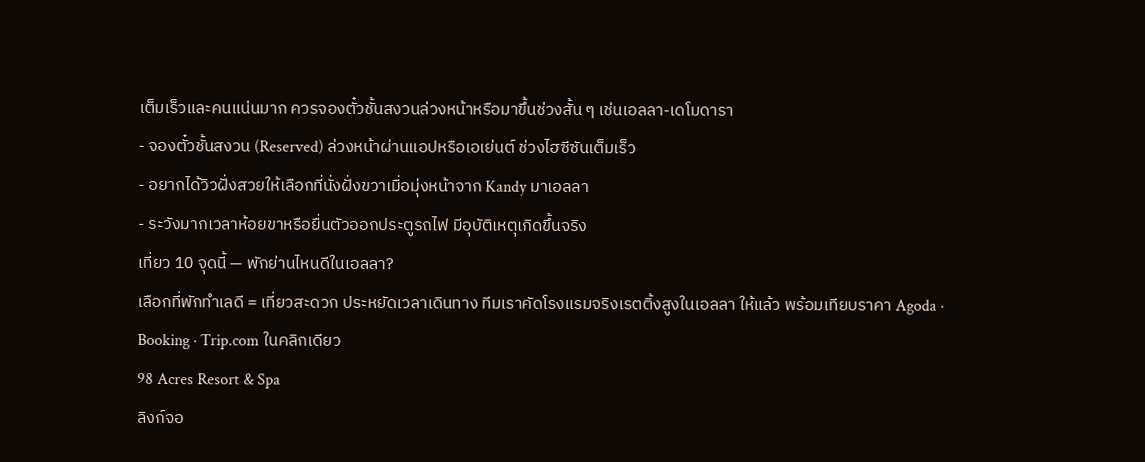เต็มเร็วและคนแน่นมาก ควรจองตั๋วชั้นสงวนล่วงหน้าหรือมาขึ้นช่วงสั้น ๆ เช่นเอลลา-เดโมดารา
- จองตั๋วชั้นสงวน (Reserved) ล่วงหน้าผ่านแอปหรือเอเย่นต์ ช่วงไฮซีซันเต็มเร็ว
- อยากได้วิวฝั่งสวยให้เลือกที่นั่งฝั่งขวาเมื่อมุ่งหน้าจาก Kandy มาเอลลา
- ระวังมากเวลาห้อยขาหรือยื่นตัวออกประตูรถไฟ มีอุบัติเหตุเกิดขึ้นจริง
เที่ยว 10 จุดนี้ — พักย่านไหนดีในเอลลา?
เลือกที่พักทำเลดี = เที่ยวสะดวก ประหยัดเวลาเดินทาง ทีมเราคัดโรงแรมจริงเรตติ้งสูงในเอลลา ให้แล้ว พร้อมเทียบราคา Agoda · Booking · Trip.com ในคลิกเดียว
98 Acres Resort & Spa
ลิงก์จอ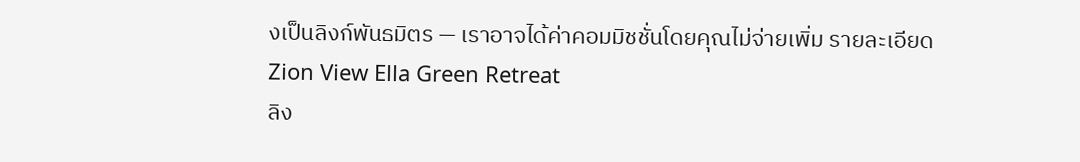งเป็นลิงก์พันธมิตร — เราอาจได้ค่าคอมมิชชั่นโดยคุณไม่จ่ายเพิ่ม รายละเอียด
Zion View Ella Green Retreat
ลิง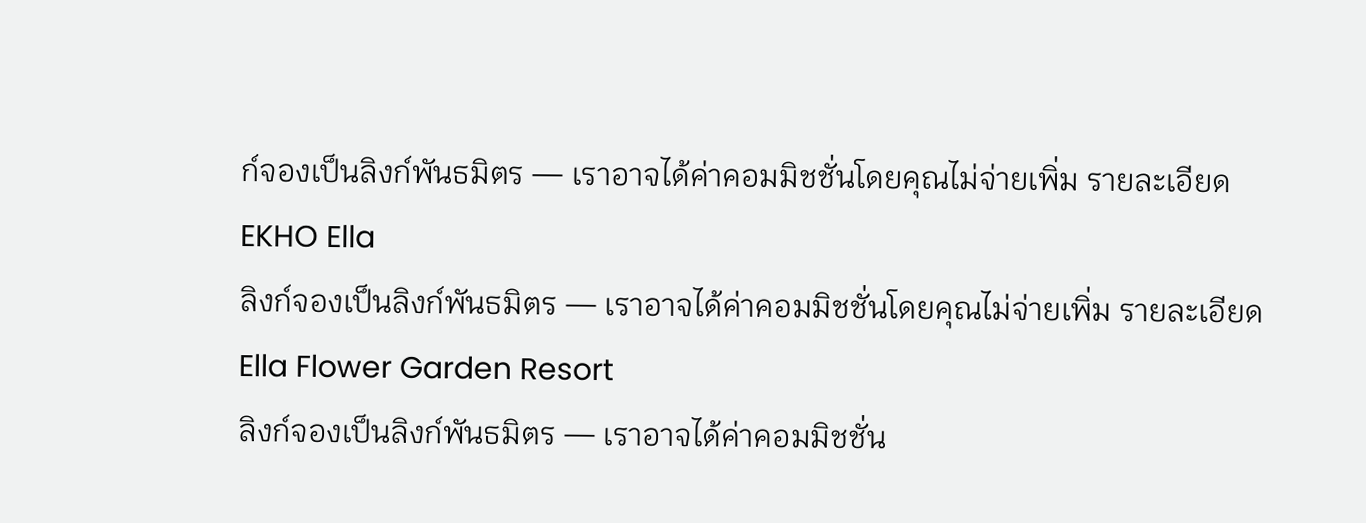ก์จองเป็นลิงก์พันธมิตร — เราอาจได้ค่าคอมมิชชั่นโดยคุณไม่จ่ายเพิ่ม รายละเอียด
EKHO Ella
ลิงก์จองเป็นลิงก์พันธมิตร — เราอาจได้ค่าคอมมิชชั่นโดยคุณไม่จ่ายเพิ่ม รายละเอียด
Ella Flower Garden Resort
ลิงก์จองเป็นลิงก์พันธมิตร — เราอาจได้ค่าคอมมิชชั่น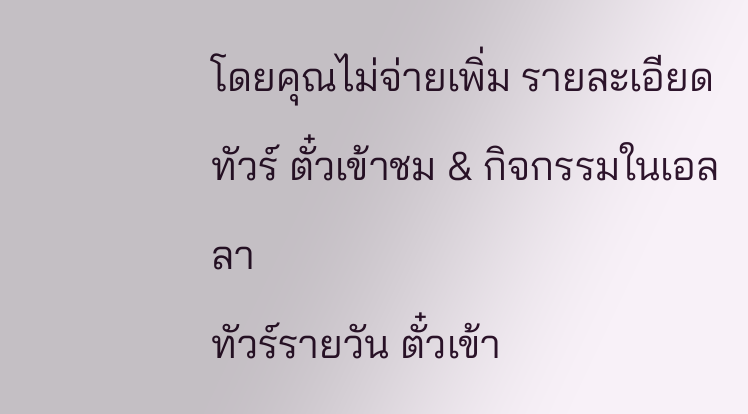โดยคุณไม่จ่ายเพิ่ม รายละเอียด
ทัวร์ ตั๋วเข้าชม & กิจกรรมในเอลลา
ทัวร์รายวัน ตั๋วเข้า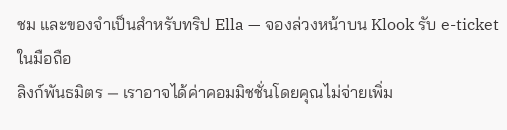ชม และของจำเป็นสำหรับทริป Ella — จองล่วงหน้าบน Klook รับ e-ticket ในมือถือ
ลิงก์พันธมิตร — เราอาจได้ค่าคอมมิชชั่นโดยคุณไม่จ่ายเพิ่ม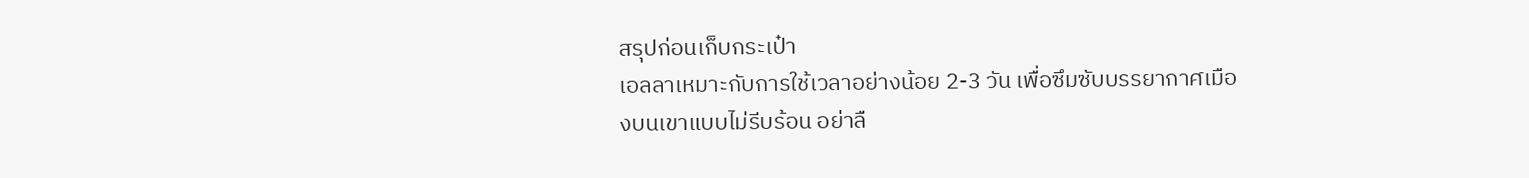สรุปก่อนเก็บกระเป๋า
เอลลาเหมาะกับการใช้เวลาอย่างน้อย 2-3 วัน เพื่อซึมซับบรรยากาศเมืองบนเขาแบบไม่รีบร้อน อย่าลื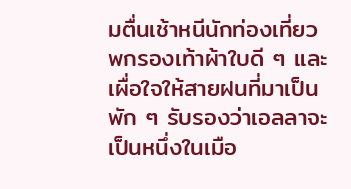มตื่นเช้าหนีนักท่องเที่ยว พกรองเท้าผ้าใบดี ๆ และเผื่อใจให้สายฝนที่มาเป็นพัก ๆ รับรองว่าเอลลาจะเป็นหนึ่งในเมือ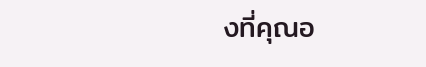งที่คุณอ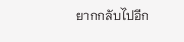ยากกลับไปอีก